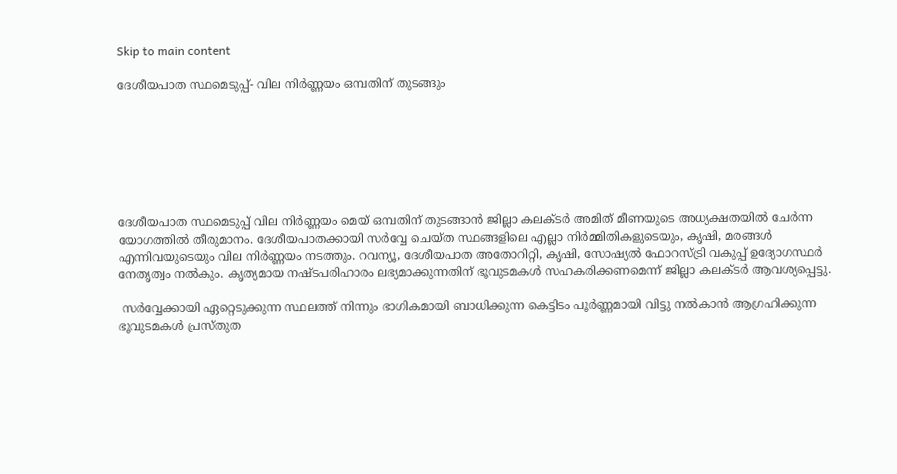Skip to main content

ദേശീയപാത സ്ഥമെടുപ്പ്- വില നിര്‍ണ്ണയം ഒമ്പതിന് തുടങ്ങും







ദേശീയപാത സ്ഥമെടുപ്പ് വില നിര്‍ണ്ണയം മെയ് ഒമ്പതിന് തുടങ്ങാന്‍ ജില്ലാ കലക്ടര്‍ അമിത് മീണയുടെ അധ്യക്ഷതയില്‍ ചേര്‍ന്ന യോഗത്തില്‍ തീരുമാനം. ദേശീയപാതക്കായി സര്‍വ്വേ ചെയ്ത സ്ഥങ്ങളിലെ എല്ലാ നിര്‍മ്മിതികളുടെയും, കൃഷി, മരങ്ങള്‍ എന്നിവയുടെയും വില നിര്‍ണ്ണയം നടത്തും. റവന്യൂ, ദേശീയപാത അതോറിറ്റി, കൃഷി, സോഷ്യല്‍ ഫോറസ്ട്രി വകുപ്പ് ഉദ്യോഗസ്ഥര്‍ നേതൃത്വം നല്‍കും. കൃത്യമായ നഷ്ടപരിഹാരം ലഭ്യമാക്കുന്നതിന് ഭൂവുടമകള്‍ സഹകരിക്കണമെന്ന് ജില്ലാ കലക്ടര്‍ ആവശ്യപ്പെട്ടു.

 സര്‍വ്വേക്കായി ഏറ്റെടുക്കുന്ന സ്ഥലത്ത് നിന്നും ഭാഗികമായി ബാധിക്കുന്ന കെട്ടിടം പൂര്‍ണ്ണമായി വിട്ടു നല്‍കാന്‍ ആഗ്രഹിക്കുന്ന ഭൂവുടമകള്‍ പ്രസ്തുത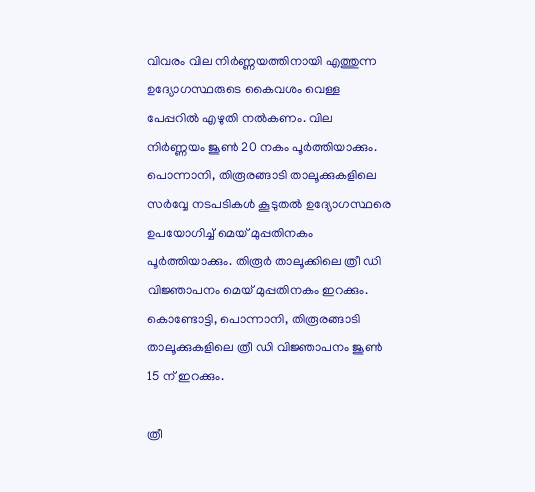വിവരം വില നിര്‍ണ്ണയത്തിനായി എത്തുന്ന ഉദ്യോഗസ്ഥരുടെ കൈവശം വെള്ള പേപ്പറില്‍ എഴുതി നല്‍കണം. വില നിര്‍ണ്ണയം ജൂണ്‍ 20 നകം പൂര്‍ത്തിയാക്കും. പൊന്നാനി, തിരൂരങ്ങാടി താലൂക്കുകളിലെ സര്‍വ്വേ നടപടികള്‍ കൂടുതല്‍ ഉദ്യോഗസ്ഥരെ ഉപയോഗിച്ച് മെയ് മുപ്പതിനകം പൂര്‍ത്തിയാക്കും. തിരൂര്‍ താലൂക്കിലെ ത്രീ ഡി വിജ്ഞാപനം മെയ് മുപ്പതിനകം ഇറക്കും. കൊണ്ടോട്ടി, പൊന്നാനി, തിരൂരങ്ങാടി താലൂക്കുകളിലെ ത്രീ ഡി വിജ്ഞാപനം ജൂണ്‍ 15 ന് ഇറക്കും.

ത്രീ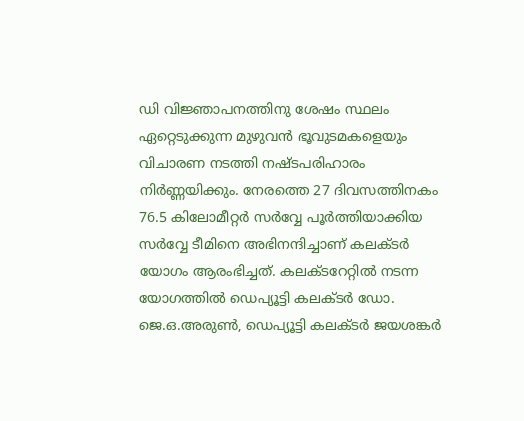ഡി വിജ്ഞാപനത്തിനു ശേഷം സ്ഥലം ഏറ്റെടുക്കുന്ന മുഴുവന്‍ ഭൂവുടമകളെയും വിചാരണ നടത്തി നഷ്ടപരിഹാരം നിര്‍ണ്ണയിക്കും. നേരത്തെ 27 ദിവസത്തിനകം 76.5 കിലോമീറ്റര്‍ സര്‍വ്വേ പൂര്‍ത്തിയാക്കിയ സര്‍വ്വേ ടീമിനെ അഭിനന്ദിച്ചാണ് കലക്ടര്‍ യോഗം ആരംഭിച്ചത്. കലക്ടറേറ്റില്‍ നടന്ന യോഗത്തില്‍ ഡെപ്യൂട്ടി കലക്ടര്‍ ഡോ. ജെ.ഒ.അരുണ്‍, ഡെപ്യൂട്ടി കലക്ടര്‍ ജയശങ്കര്‍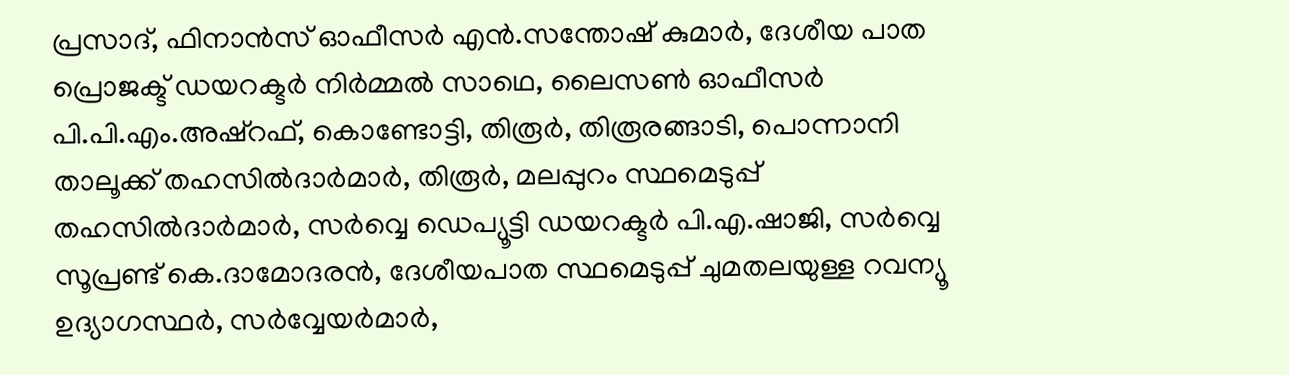പ്രസാദ്, ഫിനാന്‍സ് ഓഫീസര്‍ എന്‍.സന്തോഷ് കുമാര്‍, ദേശീയ പാത പ്രൊജക്ട് ഡയറക്ടര്‍ നിര്‍മ്മല്‍ സാഥെ, ലൈസണ്‍ ഓഫീസര്‍ പി.പി.എം.അഷ്‌റഫ്, കൊണ്ടോട്ടി, തിരൂര്‍, തിരൂരങ്ങാടി, പൊന്നാനി താലൂക്ക് തഹസില്‍ദാര്‍മാര്‍, തിരൂര്‍, മലപ്പുറം സ്ഥമെടുപ്പ് തഹസില്‍ദാര്‍മാര്‍, സര്‍വ്വെ ഡെപ്യൂട്ടി ഡയറക്ടര്‍ പി.എ.ഷാജി, സര്‍വ്വെ സൂപ്രണ്ട് കെ.ദാമോദരന്‍, ദേശീയപാത സ്ഥമെടുപ്പ് ചുമതലയുള്ള റവന്യൂ ഉദ്യാഗസ്ഥര്‍, സര്‍വ്വേയര്‍മാര്‍,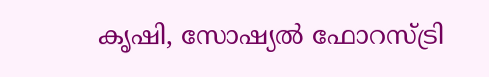കൃഷി, സോഷ്യല്‍ ഫോറസ്ട്രി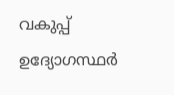വകുപ്പ് ഉദ്യോഗസ്ഥര്‍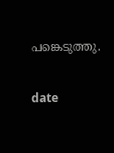പങ്കെടുത്തു.

date